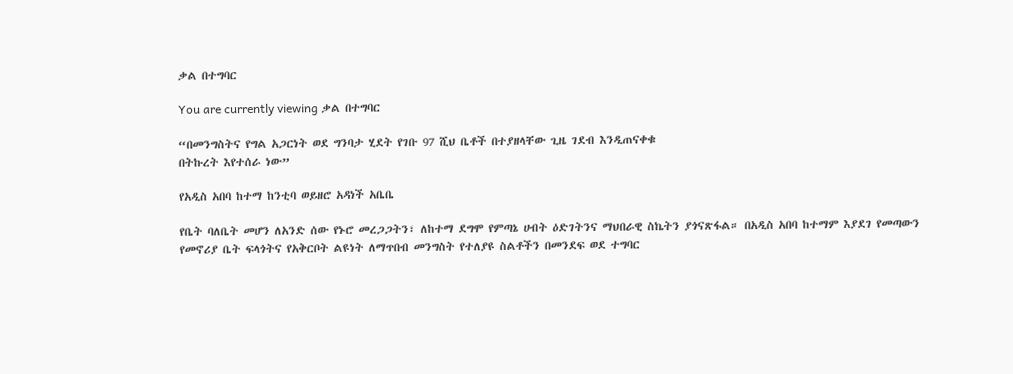ቃል በተግባር

You are currently viewing ቃል በተግባር

“በመንግስትና የግል አጋርነት ወደ ግንባታ ሂደት የገቡ 97 ሺህ ቤቶች በተያዘላቸው ጊዜ ገደብ እንዲጠናቀቁ
በትኩረት እየተሰራ ነው”

የአዲስ አበባ ከተማ ከንቲባ ወይዘሮ አዳነች አቤቤ

የቤት ባለቤት መሆን ለአንድ ሰው የኑሮ መረጋጋትን፣ ለከተማ ደግሞ የምጣኔ ሀብት ዕድገትንና ማህበራዊ ስኬትን ያጎናጽፋል። በአዲስ አበባ ከተማም እያደገ የመጣውን የመኖሪያ ቤት ፍላጎትና የአቅርቦት ልዩነት ለማጥበብ መንግስት የተለያዩ ስልቶችን በመንደፍ ወደ ተግባር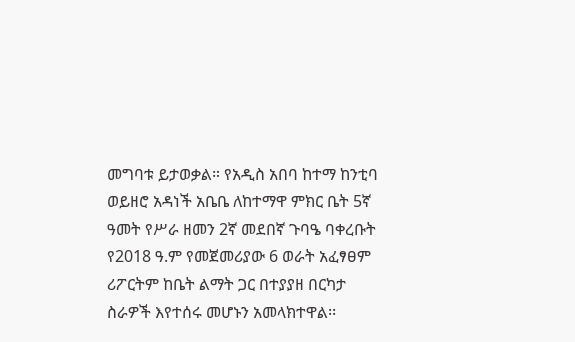መግባቱ ይታወቃል። የአዲስ አበባ ከተማ ከንቲባ ወይዘሮ አዳነች አቤቤ ለከተማዋ ምክር ቤት 5ኛ ዓመት የሥራ ዘመን 2ኛ መደበኛ ጉባዔ ባቀረቡት የ2018 ዓ.ም የመጀመሪያው 6 ወራት አፈፃፀም ሪፖርትም ከቤት ልማት ጋር በተያያዘ በርካታ ስራዎች እየተሰሩ መሆኑን አመላክተዋል፡፡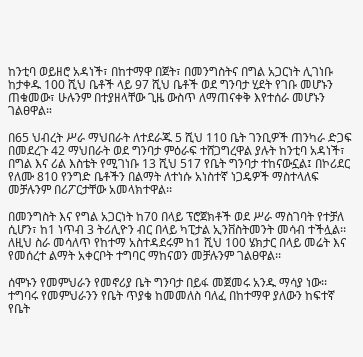ከንቲባ ወይዘሮ አዳነች፣ በከተማዋ በጀት፣ በመንግስትና በግል አጋርነት ሊገነቡ ከታቀዱ 100 ሺህ ቤቶች ላይ 97 ሺህ ቤቶች ወደ ግንባታ ሂደት የገቡ መሆኑን ጠቁመው፣ ሁሉንም በተያዘላቸው ጊዜ ውስጥ ለማጠናቀቅ እየተሰራ መሆኑን ገልፀዋል።

በ65 ህብረት ሥራ ማህበራት ለተደራጁ 5 ሺህ 110 ቤት ገንቢዎች ጠንካራ ድጋፍ በመደረጉ 42 ማህበራት ወደ ግንባታ ምዕራፍ ተሸጋግረዋል ያሉት ከንቲባ አዳነች፣ በግል እና ሪል እስቴት የሚገነቡ 13 ሺህ 517 የቤት ግንባታ ተከናውኗል፤ በኮሪደር የለሙ 810 የንግድ ቤቶችን በልማት ለተነሱ አነስተኛ ነጋዴዎች ማስተላለፍ መቻሉንም በሪፖርታቸው አመላክተዋል፡፡

በመንግስት እና የግል አጋርነት ከ70 በላይ ፕሮጀክቶች ወደ ሥራ ማስገባት የተቻለ ሲሆን፣ ከ1 ነጥብ 3 ትሪሊዮን ብር በላይ ካፒታል ኢንቨስትመንት መሳብ ተችሏል፡፡ ለዚህ ስራ መሳለጥ የከተማ አስተዳደሩም ከ1 ሺህ 100 ሄክታር በላይ መሬት እና የመሰረተ ልማት አቀርቦት ተግባር ማከናወን መቻሉንም ገልፀዋል፡፡

ሰሞኑን የመምህራን የመኖሪያ ቤት ግንባታ በይፋ መጀመሩ አንዱ ማሳያ ነው፡፡ ተግባሩ የመምህራንን የቤት ጥያቄ ከመመለስ ባለፈ በከተማዋ ያለውን ከፍተኛ የቤት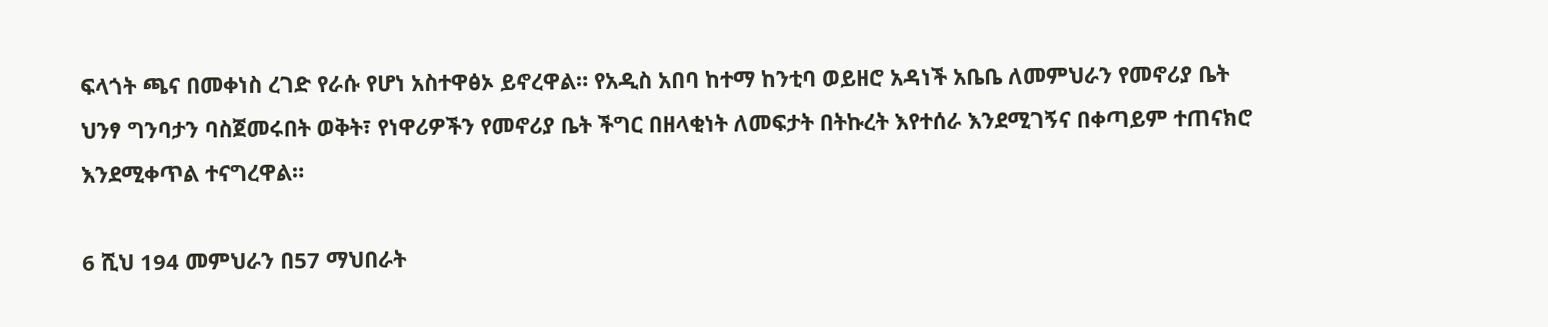ፍላጎት ጫና በመቀነስ ረገድ የራሱ የሆነ አስተዋፅኦ ይኖረዋል። የአዲስ አበባ ከተማ ከንቲባ ወይዘሮ አዳነች አቤቤ ለመምህራን የመኖሪያ ቤት ህንፃ ግንባታን ባስጀመሩበት ወቅት፣ የነዋሪዎችን የመኖሪያ ቤት ችግር በዘላቂነት ለመፍታት በትኩረት እየተሰራ እንደሚገኝና በቀጣይም ተጠናክሮ እንደሚቀጥል ተናግረዋል።

6 ሺህ 194 መምህራን በ57 ማህበራት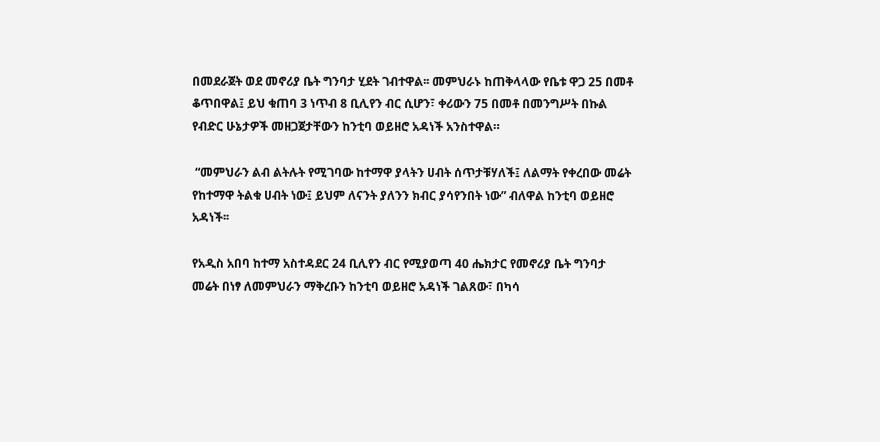በመደራጀት ወደ መኖሪያ ቤት ግንባታ ሂደት ገብተዋል፡፡ መምህራኑ ከጠቅላላው የቤቱ ዋጋ 25 በመቶ ቆጥበዋል፤ ይህ ቁጠባ 3 ነጥብ 8 ቢሊየን ብር ሲሆን፣ ቀሪውን 75 በመቶ በመንግሥት በኩል የብድር ሁኔታዎች መዘጋጀታቸውን ከንቲባ ወይዘሮ አዳነች አንስተዋል።

 “መምህራን ልብ ልትሉት የሚገባው ከተማዋ ያላትን ሀብት ሰጥታቹሃለች፤ ለልማት የቀረበው መሬት የከተማዋ ትልቁ ሀብት ነው፤ ይህም ለናንት ያለንን ክብር ያሳየንበት ነው” ብለዋል ከንቲባ ወይዘሮ አዳነች፡፡

የአዲስ አበባ ከተማ አስተዳደር 24 ቢሊየን ብር የሚያወጣ 40 ሔክታር የመኖሪያ ቤት ግንባታ መሬት በነፃ ለመምህራን ማቅረቡን ከንቲባ ወይዘሮ አዳነች ገልጸው፣ በካሳ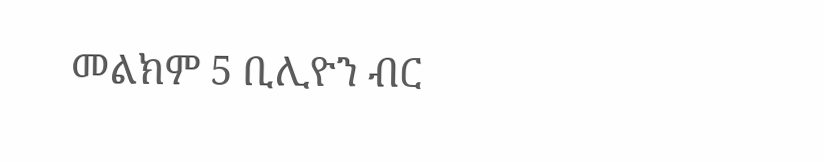መልክም 5 ቢሊዮን ብር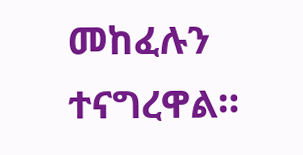መከፈሉን ተናግረዋል።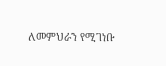ለመምህራን የሚገነቡ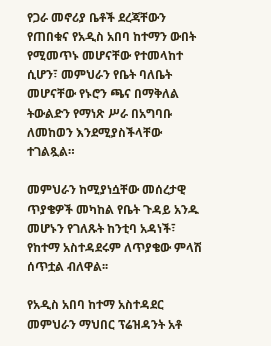የጋራ መኖሪያ ቤቶች ደረጃቸውን የጠበቁና የአዲስ አበባ ከተማን ውበት የሚመጥኑ መሆናቸው የተመላከተ ሲሆን፣ መምህራን የቤት ባለቤት መሆናቸው የኑሮን ጫና በማቅለል ትውልድን የማነጽ ሥራ በአግባቡ ለመከወን እንደሚያስችላቸው ተገልጿል።

መምህራን ከሚያነሷቸው መሰረታዊ ጥያቄዎች መካከል የቤት ጉዳይ አንዱ መሆኑን የገለጹት ከንቲባ አዳነች፣ የከተማ አስተዳደሩም ለጥያቄው ምላሽ ሰጥቷል ብለዋል፡፡

የአዲስ አበባ ከተማ አስተዳደር መምህራን ማህበር ፕሬዝዳንት አቶ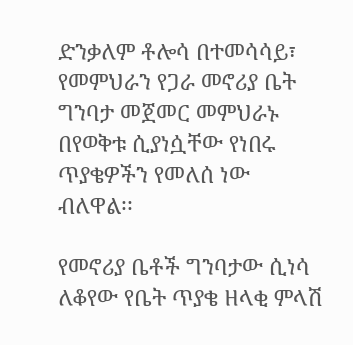ድንቃለም ቶሎሳ በተመሳሳይ፣ የመምህራን የጋራ መኖሪያ ቤት ግንባታ መጀመር መምህራኑ በየወቅቱ ሲያነሷቸው የነበሩ ጥያቄዎችን የመለሰ ነው ብለዋል፡፡

የመኖሪያ ቤቶች ግንባታው ሲነሳ ለቆየው የቤት ጥያቄ ዘላቂ ምላሽ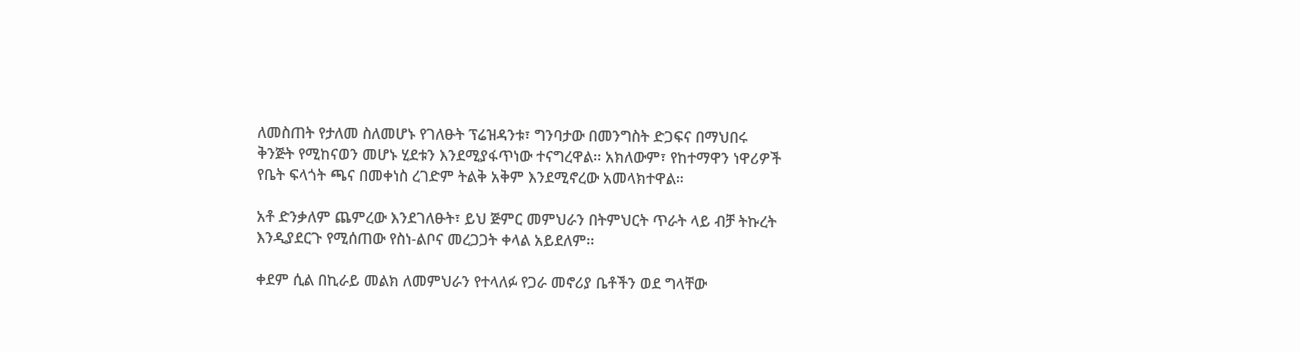ለመስጠት የታለመ ስለመሆኑ የገለፁት ፕሬዝዳንቱ፣ ግንባታው በመንግስት ድጋፍና በማህበሩ ቅንጅት የሚከናወን መሆኑ ሂደቱን እንደሚያፋጥነው ተናግረዋል፡፡ አክለውም፣ የከተማዋን ነዋሪዎች የቤት ፍላጎት ጫና በመቀነስ ረገድም ትልቅ አቅም እንደሚኖረው አመላክተዋል።

አቶ ድንቃለም ጨምረው እንደገለፁት፣ ይህ ጅምር መምህራን በትምህርት ጥራት ላይ ብቻ ትኩረት እንዲያደርጉ የሚሰጠው የስነ-ልቦና መረጋጋት ቀላል አይደለም፡፡

ቀደም ሲል በኪራይ መልክ ለመምህራን የተላለፉ የጋራ መኖሪያ ቤቶችን ወደ ግላቸው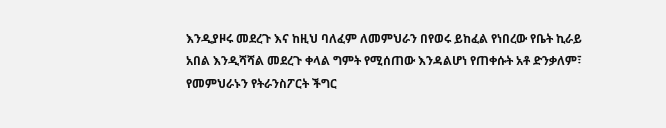እንዲያዞሩ መደረጉ እና ከዚህ ባለፈም ለመምህራን በየወሩ ይከፈል የነበረው የቤት ኪራይ አበል እንዲሻሻል መደረጉ ቀላል ግምት የሚሰጠው እንዳልሆነ የጠቀሱት አቶ ድንቃለም፣ የመምህራኑን የትራንስፖርት ችግር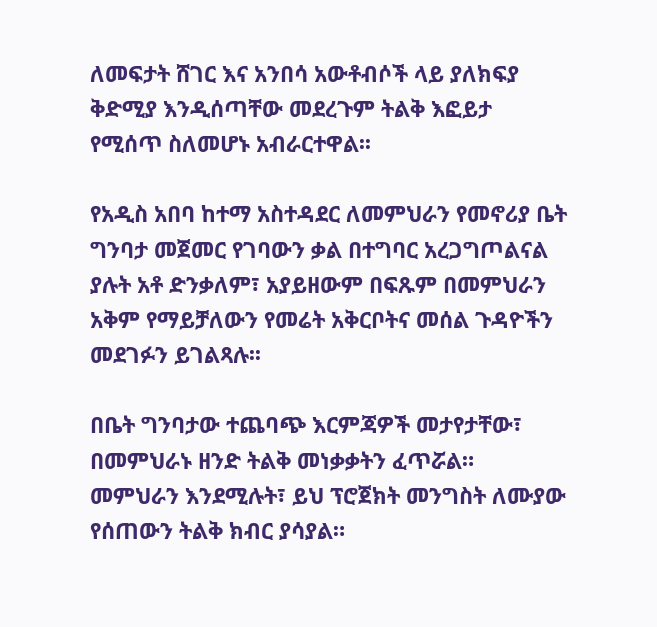ለመፍታት ሸገር እና አንበሳ አውቶብሶች ላይ ያለክፍያ ቅድሚያ እንዲሰጣቸው መደረጉም ትልቅ እፎይታ የሚሰጥ ስለመሆኑ አብራርተዋል፡፡

የአዲስ አበባ ከተማ አስተዳደር ለመምህራን የመኖሪያ ቤት ግንባታ መጀመር የገባውን ቃል በተግባር አረጋግጦልናል ያሉት አቶ ድንቃለም፣ አያይዘውም በፍጹም በመምህራን አቅም የማይቻለውን የመሬት አቅርቦትና መሰል ጉዳዮችን መደገፉን ይገልጻሉ፡፡

በቤት ግንባታው ተጨባጭ እርምጃዎች መታየታቸው፣ በመምህራኑ ዘንድ ትልቅ መነቃቃትን ፈጥሯል። መምህራን እንደሚሉት፣ ይህ ፕሮጀክት መንግስት ለሙያው የሰጠውን ትልቅ ክብር ያሳያል።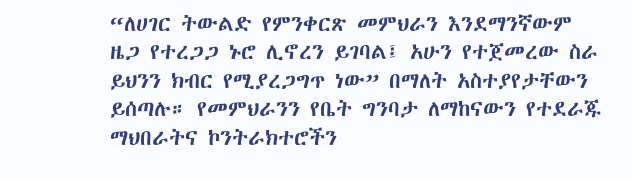“ለሀገር ትውልድ የምንቀርጽ መምህራን እንደማንኛውም ዜጋ የተረጋጋ ኑሮ ሊኖረን ይገባል፤ አሁን የተጀመረው ስራ ይህንን ክብር የሚያረጋግጥ ነው” በማለት አስተያየታቸውን ይሰጣሉ። የመምህራንን የቤት ግንባታ ለማከናውን የተደራጁ ማህበራትና ኮንትራክተሮችን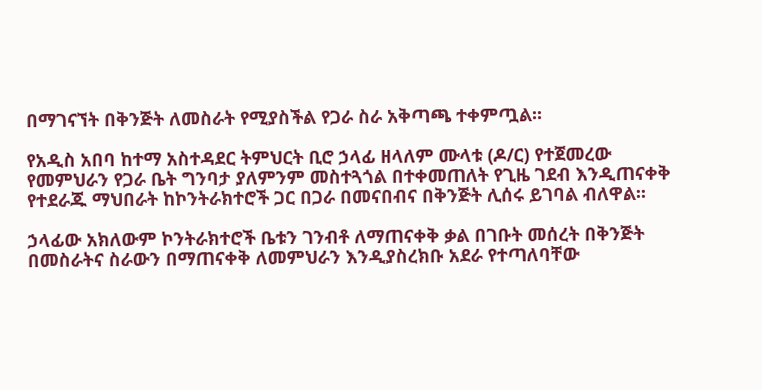በማገናኘት በቅንጅት ለመስራት የሚያስችል የጋራ ስራ አቅጣጫ ተቀምጧል፡፡

የአዲስ አበባ ከተማ አስተዳደር ትምህርት ቢሮ ኃላፊ ዘላለም ሙላቱ (ዶ/ር) የተጀመረው የመምህራን የጋራ ቤት ግንባታ ያለምንም መስተጓጎል በተቀመጠለት የጊዜ ገደብ እንዲጠናቀቅ የተደራጁ ማህበራት ከኮንትራክተሮች ጋር በጋራ በመናበብና በቅንጅት ሊሰሩ ይገባል ብለዋል፡፡

ኃላፊው አክለውም ኮንትራክተሮች ቤቱን ገንብቶ ለማጠናቀቅ ቃል በገቡት መሰረት በቅንጅት በመስራትና ስራውን በማጠናቀቅ ለመምህራን እንዲያስረክቡ አደራ የተጣለባቸው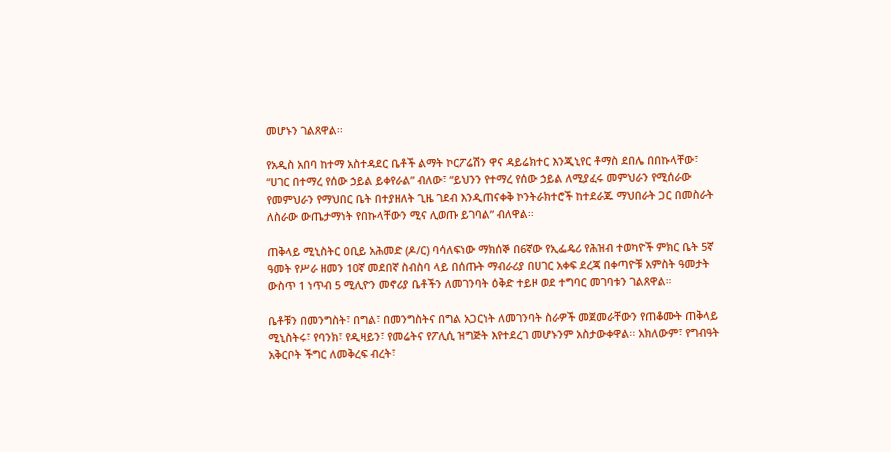መሆኑን ገልጸዋል፡፡

የአዲስ አበባ ከተማ አስተዳደር ቤቶች ልማት ኮርፖሬሽን ዋና ዳይሬክተር እንጂኒየር ቶማስ ደበሌ በበኩላቸው፣ “ሀገር በተማረ የሰው ኃይል ይቀየራል” ብለው፣ “ይህንን የተማረ የሰው ኃይል ለሚያፈሩ መምህራን የሚሰራው የመምህራን የማህበር ቤት በተያዘለት ጊዜ ገደብ እንዲጠናቀቅ ኮንትራክተሮች ከተደራጁ ማህበራት ጋር በመስራት ለስራው ውጤታማነት የበኩላቸውን ሚና ሊወጡ ይገባል” ብለዋል፡፡

ጠቅላይ ሚኒስትር ዐቢይ አሕመድ (ዶ/ር) ባሳለፍነው ማክሰኞ በ6ኛው የኢፌዴሪ የሕዝብ ተወካዮች ምክር ቤት 5ኛ ዓመት የሥራ ዘመን 10ኛ መደበኛ ስብስባ ላይ በሰጡት ማብራሪያ በሀገር አቀፍ ደረጃ በቀጣዮቹ አምስት ዓመታት ውስጥ 1 ነጥብ 5 ሚሊዮን መኖሪያ ቤቶችን ለመገንባት ዕቅድ ተይዞ ወደ ተግባር መገባቱን ገልጸዋል።

ቤቶቹን በመንግስት፣ በግል፣ በመንግስትና በግል አጋርነት ለመገንባት ስራዎች መጀመራቸውን የጠቆሙት ጠቅላይ ሚኒስትሩ፣ የባንክ፣ የዲዛይን፣ የመሬትና የፖሊሲ ዝግጅት እየተደረገ መሆኑንም አስታውቀዋል፡፡ አክለውም፣ የግብዓት አቅርቦት ችግር ለመቅረፍ ብረት፣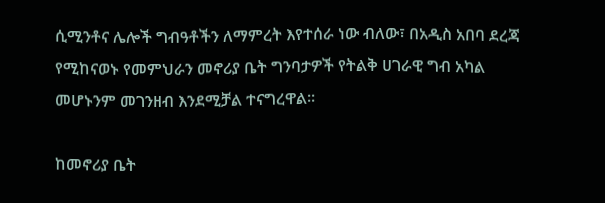ሲሚንቶና ሌሎች ግብዓቶችን ለማምረት እየተሰራ ነው ብለው፣ በአዲስ አበባ ደረጃ የሚከናወኑ የመምህራን መኖሪያ ቤት ግንባታዎች የትልቅ ሀገራዊ ግብ አካል መሆኑንም መገንዘብ እንደሚቻል ተናግረዋል፡፡

ከመኖሪያ ቤት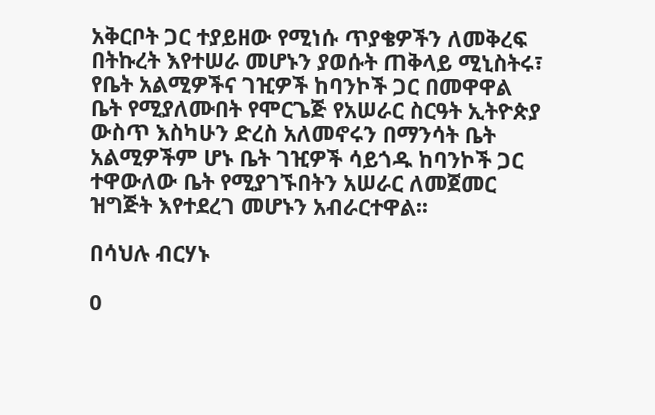አቅርቦት ጋር ተያይዘው የሚነሱ ጥያቄዎችን ለመቅረፍ በትኩረት እየተሠራ መሆኑን ያወሱት ጠቅላይ ሚኒስትሩ፣ የቤት አልሚዎችና ገዢዎች ከባንኮች ጋር በመዋዋል ቤት የሚያለሙበት የሞርጌጅ የአሠራር ስርዓት ኢትዮጵያ ውስጥ እስካሁን ድረስ አለመኖሩን በማንሳት ቤት አልሚዎችም ሆኑ ቤት ገዢዎች ሳይጎዱ ከባንኮች ጋር ተዋውለው ቤት የሚያገኙበትን አሠራር ለመጀመር ዝግጅት እየተደረገ መሆኑን አብራርተዋል፡፡

በሳህሉ ብርሃኑ

0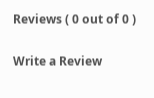Reviews ( 0 out of 0 )

Write a Review